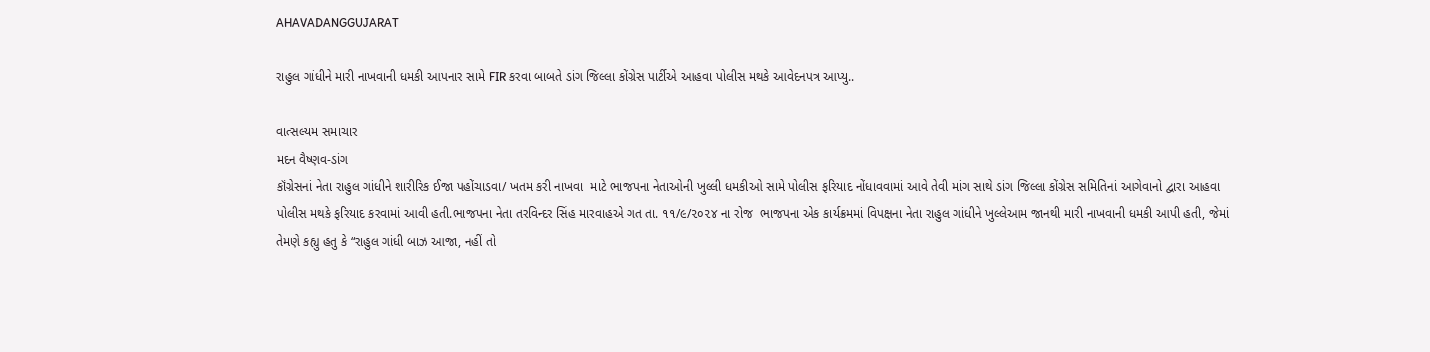AHAVADANGGUJARAT

રાહુલ ગાંધીને મારી નાખવાની ધમકી આપનાર સામે FIR કરવા બાબતે ડાંગ જિલ્લા કોંગ્રેસ પાર્ટીએ આહવા પોલીસ મથકે આવેદનપત્ર આપ્યુ..

વાત્સલ્યમ સમાચાર
મદન વૈષ્ણવ-ડાંગ
કૉંગ્રેસનાં નેતા રાહુલ ગાંધીને શારીરિક ઈજા પહોંચાડવા/ ખતમ કરી નાખવા  માટે ભાજપના નેતાઓની ખુલ્લી ધમકીઓ સામે પોલીસ ફરિયાદ નોંધાવવામાં આવે તેવી માંગ સાથે ડાંગ જિલ્લા કોંગ્રેસ સમિતિનાં આગેવાનો દ્વારા આહવા પોલીસ મથકે ફરિયાદ કરવામાં આવી હતી.ભાજપના નેતા તરવિન્દર સિંહ મારવાહએ ગત તા. ૧૧/૯/૨૦૨૪ ના રોજ  ભાજપના એક કાર્યક્રમમાં વિપક્ષના નેતા રાહુલ ગાંધીને ખુલ્લેઆમ જાનથી મારી નાખવાની ધમકી આપી હતી, જેમાં તેમણે કહ્યુ હતુ કે “રાહુલ ગાંધી બાઝ આજા, નહીં તો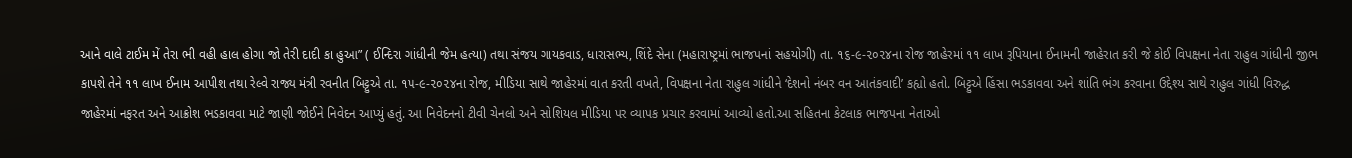આને વાલે ટાઈમ મેં તેરા ભી વહી હાલ હોગા જો તેરી દાદી કા હુઆ” ( ઈન્દિરા ગાંધીની જેમ હત્યા) તથા સંજય ગાયકવાડ, ધારાસભ્ય, શિંદે સેના (મહારાષ્ટ્રમાં ભાજપનાં સહયોગી) તા. ૧૬-૯-૨૦૨૪ના રોજ જાહેરમાં ૧૧ લાખ રૂપિયાના ઈનામની જાહેરાત કરી જે કોઈ વિપક્ષના નેતા રાહુલ ગાંધીની જીભ કાપશે તેને ૧૧ લાખ ઈનામ આપીશ તથા રેલ્વે રાજ્ય મંત્રી રવનીત બિટ્ટુએ તા. ૧૫-૯-૨૦૨૪ના રોજ, મીડિયા સાથે જાહેરમાં વાત કરતી વખતે, વિપક્ષના નેતા રાહુલ ગાંધીને ‘દેશનો નંબર વન આતંકવાદી’ કહ્યો હતો. બિટ્ટુએ હિંસા ભડકાવવા અને શાંતિ ભંગ કરવાના ઉદ્દેશ્ય સાથે રાહુલ ગાંધી વિરુદ્ધ જાહેરમાં નફરત અને આક્રોશ ભડકાવવા માટે જાણી જોઈને નિવેદન આપ્યું હતું. આ નિવેદનનો ટીવી ચેનલો અને સોશિયલ મીડિયા પર વ્યાપક પ્રચાર કરવામાં આવ્યો હતો.આ સહિતના કેટલાક ભાજપના નેતાઓ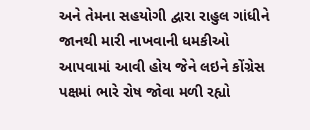અને તેમના સહયોગી દ્વારા રાહુલ ગાંધીને જાનથી મારી નાખવાની ધમકીઓ આપવામાં આવી હોય જેને લઇને કોંગ્રેસ પક્ષમાં ભારે રોષ જોવા મળી રહ્યો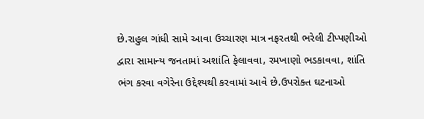છે.રાહુલ ગાંધી સામે આવા ઉચ્ચારણ માત્ર નફરતથી ભરેલી ટીપ્પણીઓ દ્વારા સામાન્ય જનતામાં અશાંતિ ફેલાવવા, રમખાણો ભડકાવવા, શાંતિ ભંગ કરવા વગેરેના ઉદ્દેશ્યથી કરવામાં આવે છે.ઉપરોક્ત ઘટનાઓ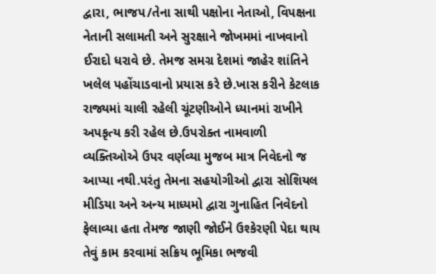દ્વારા, ભાજપ/તેના સાથી પક્ષોના નેતાઓ, વિપક્ષના નેતાની સલામતી અને સુરક્ષાને જોખમમાં નાખવાનો ઈરાદો ધરાવે છે. તેમજ સમગ્ર દેશમાં જાહેર શાંતિને ખલેલ પહોંચાડવાનો પ્રયાસ કરે છે.ખાસ કરીને કેટલાક રાજ્યમાં ચાલી રહેલી ચૂંટણીઓને ધ્યાનમાં રાખીને અપકૃત્ય કરી રહેલ છે.ઉપરોક્ત નામવાળી વ્યક્તિઓએ ઉપર વર્ણવ્યા મુજબ માત્ર નિવેદનો જ આપ્યા નથી.પરંતુ તેમના સહયોગીઓ દ્વારા સોશિયલ મીડિયા અને અન્ય માધ્યમો દ્વારા ગુનાહિત નિવેદનો ફેલાવ્યા હતા તેમજ જાણી જોઈને ઉશ્કેરણી પેદા થાય તેવું કામ કરવામાં સક્રિય ભૂમિકા ભજવી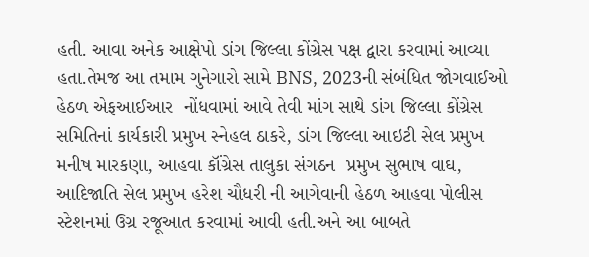હતી. આવા અનેક આક્ષેપો ડાંગ જિલ્લા કોંગ્રેસ પક્ષ દ્વારા કરવામાં આવ્યા હતા.તેમજ આ તમામ ગુનેગારો સામે BNS, 2023ની સંબંધિત જોગવાઈઓ હેઠળ એફઆઈઆર  નોંધવામાં આવે તેવી માંગ સાથે ડાંગ જિલ્લા કોંગ્રેસ સમિતિનાં કાર્યકારી પ્રમુખ સ્નેહલ ઠાકરે, ડાંગ જિલ્લા આઇટી સેલ પ્રમુખ મનીષ મારકણા, આહવા કૉંગ્રેસ તાલુકા સંગઠન  પ્રમુખ સુભાષ વાઘ, આદિજાતિ સેલ પ્રમુખ હરેશ ચૌધરી ની આગેવાની હેઠળ આહવા પોલીસ સ્ટેશનમાં ઉગ્ર રજૂઆત કરવામાં આવી હતી.અને આ બાબતે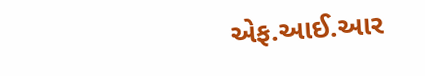એફ.આઈ.આર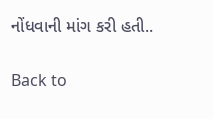નોંધવાની માંગ કરી હતી..

Back to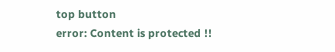top button
error: Content is protected !!